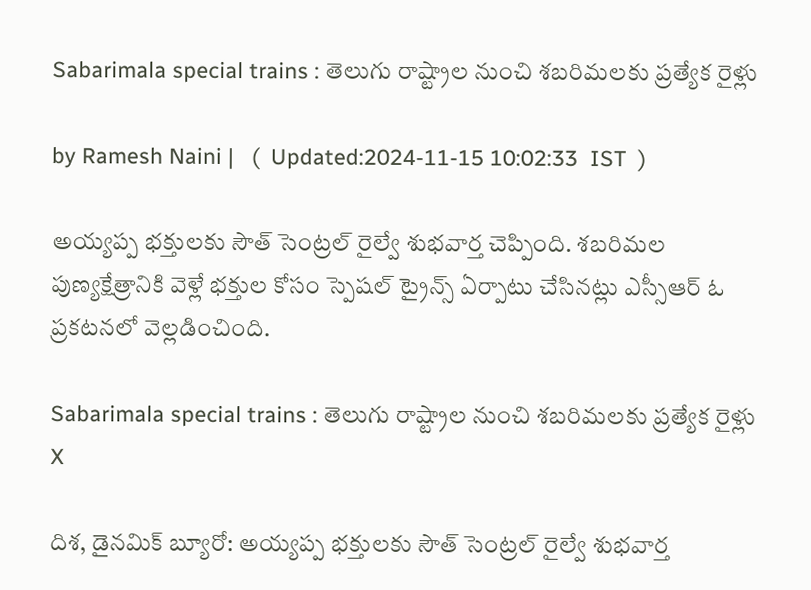Sabarimala special trains : తెలుగు రాష్ట్రాల నుంచి శబరిమలకు ప్రత్యేక రైళ్లు

by Ramesh Naini |   (  Updated:2024-11-15 10:02:33  IST  )

అయ్యప్ప భక్తులకు సౌత్ సెంట్రల్ రైల్వే శుభవార్త చెప్పింది. శబరిమల పుణ్యక్షేత్రానికి వెళ్లే భక్తుల కోసం స్పెషల్ ట్రైన్స్ ఏర్పాటు చేసినట్లు ఎస్సీఆర్ ఓ ప్రకటనలో వెల్లడించింది.

Sabarimala special trains : తెలుగు రాష్ట్రాల నుంచి శబరిమలకు ప్రత్యేక రైళ్లు
X

దిశ, డైనమిక్ బ్యూరో: అయ్యప్ప భక్తులకు సౌత్ సెంట్రల్ రైల్వే శుభవార్త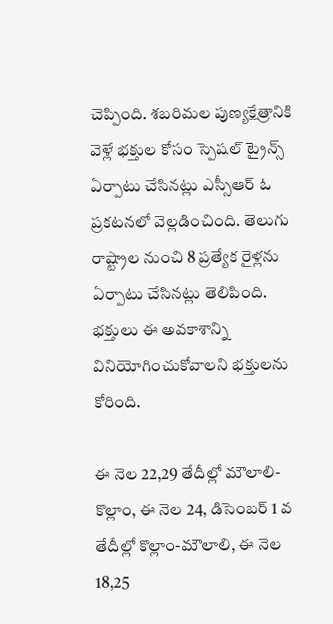చెప్పింది. శబరిమల పుణ్యక్షేత్రానికి వెళ్లే భక్తుల కోసం స్పెషల్ ట్రైన్స్ ఏర్పాటు చేసినట్లు ఎస్సీఆర్ ఓ ప్రకటనలో వెల్లడించింది. తెలుగు రాష్ట్రాల నుంచి 8 ప్రత్యేక రైళ్లను ఏర్పాటు చేసినట్లు తెలిపింది. భక్తులు ఈ అవకాశాన్ని వినియోగించుకోవాలని భక్తులను కోరింది.

ఈ నెల 22,29 తేదీల్లో మౌలాలి-కొల్లాం, ఈ నెల 24, డిసెంబర్ 1 వ తేదీల్లో కొల్లాం-మౌలాలి, ఈ నెల 18,25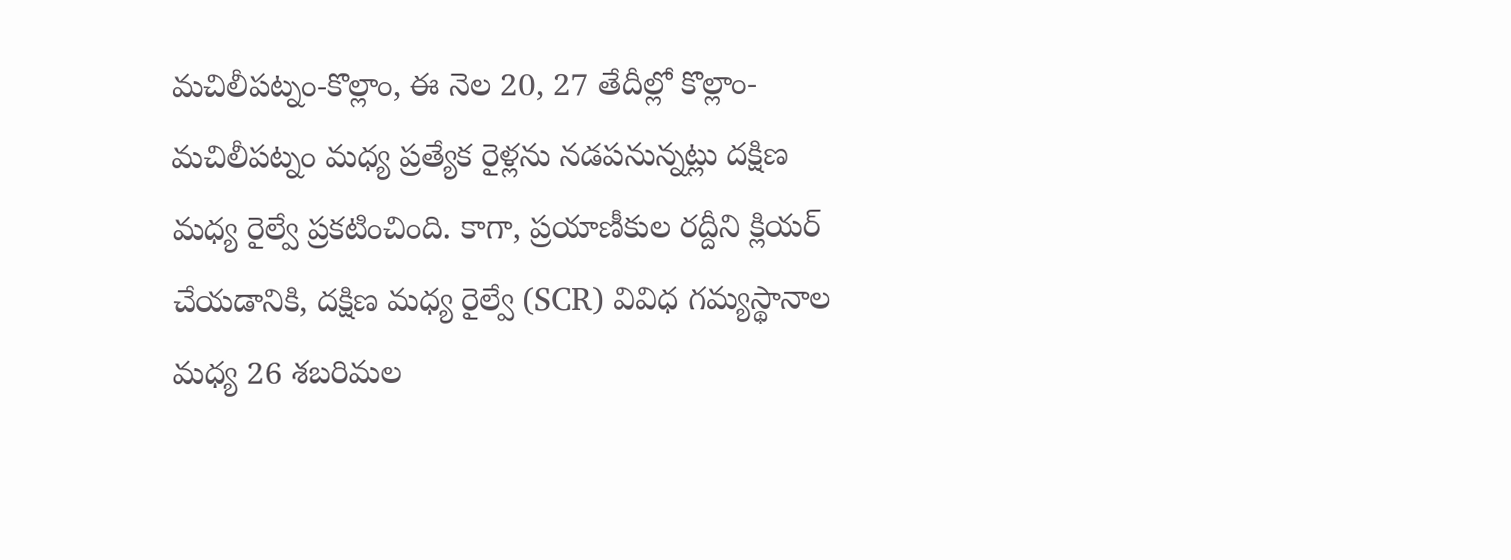మచిలీపట్నం-కొల్లాం, ఈ నెల 20, 27 తేదీల్లో కొల్లాం-మచిలీపట్నం మధ్య ప్రత్యేక రైళ్లను నడపనున్నట్లు దక్షిణ మధ్య రైల్వే ప్రకటించింది. కాగా, ప్రయాణీకుల రద్దీని క్లియర్ చేయడానికి, దక్షిణ మధ్య రైల్వే (SCR) వివిధ గమ్యస్థానాల మధ్య 26 శబరిమల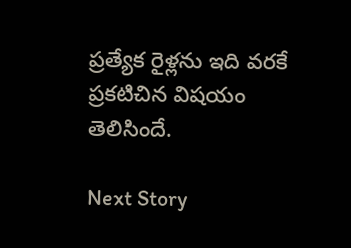ప్రత్యేక రైళ్లను ఇది వరకే ప్రకటిచిన విషయం తెలిసిందే.

Next Story